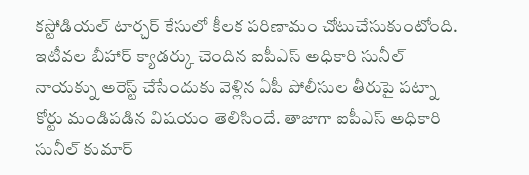కస్టోడియల్ టార్చర్ కేసులో కీలక పరిణామం చోటుచేసుకుంటోంది. ఇటీవల బీహార్ క్యాడర్కు చెందిన ఐపీఎస్ అధికారి సునీల్ నాయక్ను అరెస్ట్ చేసేందుకు వెళ్లిన ఏపీ పోలీసుల తీరుపై పట్నా కోర్టు మండిపడిన విషయం తెలిసిందే. తాజాగా ఐపీఎస్ అధికారి సునీల్ కుమార్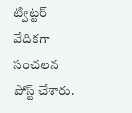ట్విట్టర్ వేదికగా సంచలన పోస్ట్ చేశారు.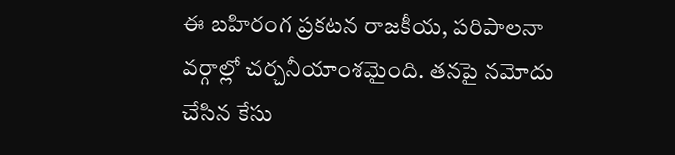ఈ బహిరంగ ప్రకటన రాజకీయ, పరిపాలనా వర్గాల్లో చర్చనీయాంశమైంది. తనపై నమోదు చేసిన కేసు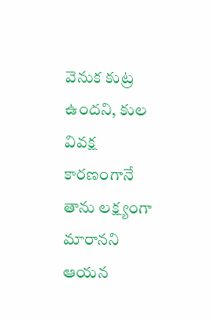వెనుక కుట్ర ఉందని, కుల వివక్ష కారణంగానే తాను లక్ష్యంగా మారానని ఆయన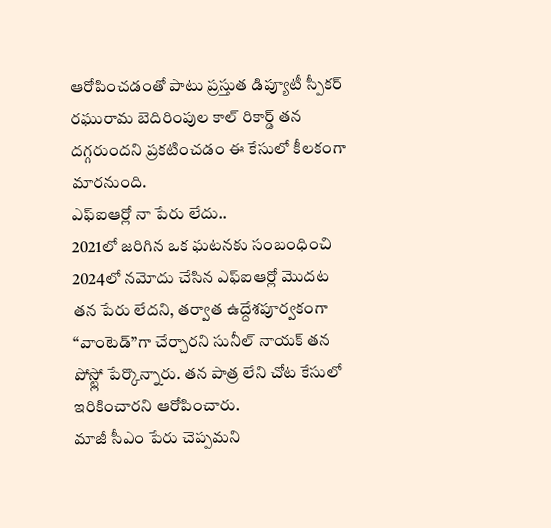ఆరోపించడంతో పాటు ప్రస్తుత డిప్యూటీ స్పీకర్ రఘురామ బెదిరింపుల కాల్ రికార్డ్ తన దగ్గరుందని ప్రకటించడం ఈ కేసులో కీలకంగా మారనుంది.
ఎఫ్ఐఆర్లో నా పేరు లేదు..
2021లో జరిగిన ఒక ఘటనకు సంబంధించి 2024లో నమోదు చేసిన ఎఫ్ఐఆర్లో మొదట తన పేరు లేదని, తర్వాత ఉద్దేశపూర్వకంగా “వాంటెడ్”గా చేర్చారని సునీల్ నాయక్ తన పోస్ట్లో పేర్కొన్నారు. తన పాత్ర లేని చోట కేసులో ఇరికించారని ఆరోపించారు.
మాజీ సీఎం పేరు చెప్పమని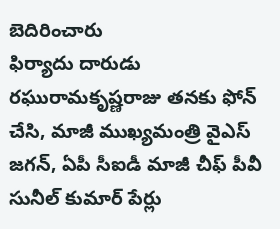బెదిరించారు
ఫిర్యాదు దారుడు రఘురామకృష్ణరాజు తనకు ఫోన్ చేసి, మాజీ ముఖ్యమంత్రి వైఎస్ జగన్, ఏపీ సీఐడీ మాజీ చీఫ్ పీవీ సునీల్ కుమార్ పేర్లు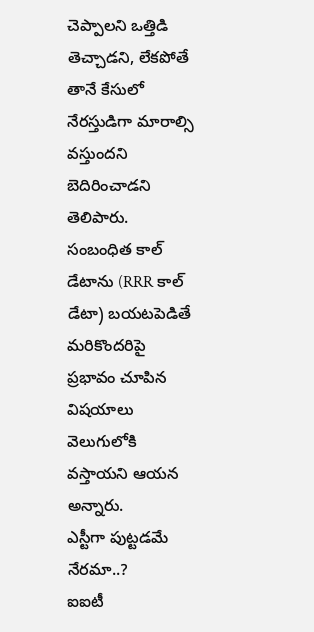చెప్పాలని ఒత్తిడి తెచ్చాడని, లేకపోతే తానే కేసులో నేరస్తుడిగా మారాల్సి వస్తుందని బెదిరించాడని తెలిపారు. సంబంధిత కాల్ డేటాను (RRR కాల్ డేటా) బయటపెడితే మరికొందరిపై ప్రభావం చూపిన విషయాలు వెలుగులోకి వస్తాయని ఆయన అన్నారు.
ఎస్టీగా పుట్టడమే నేరమా..?
ఐఐటీ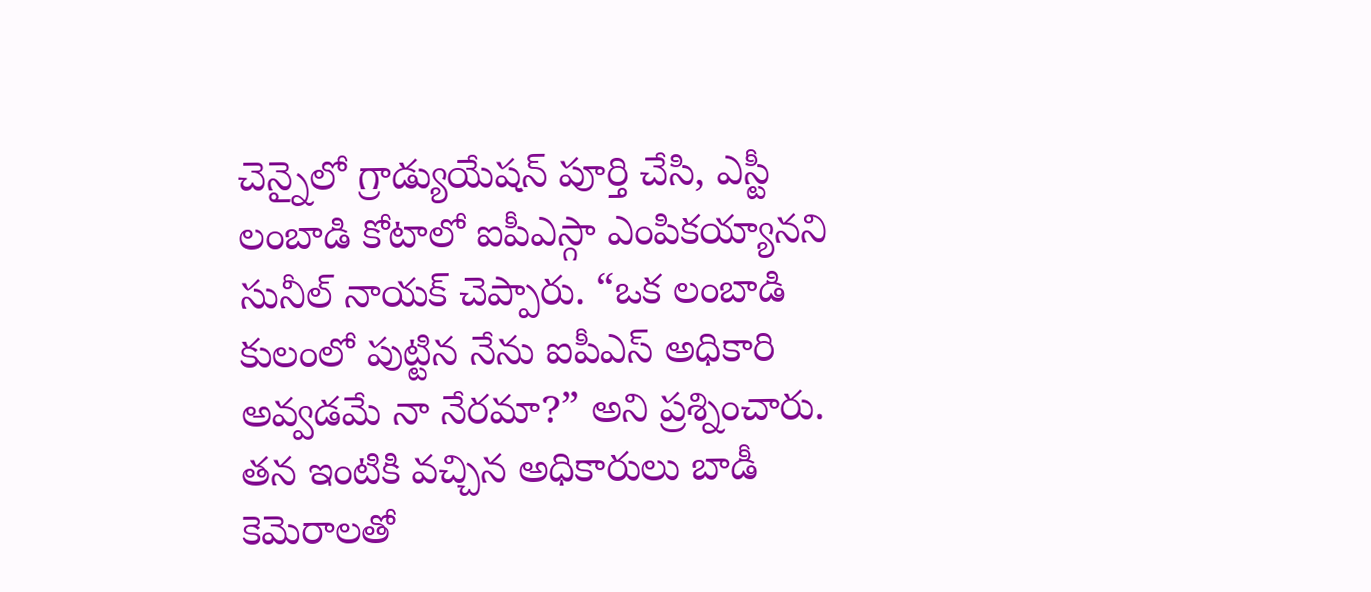చెన్నైలో గ్రాడ్యుయేషన్ పూర్తి చేసి, ఎస్టీ లంబాడి కోటాలో ఐపీఎస్గా ఎంపికయ్యానని సునీల్ నాయక్ చెప్పారు. “ఒక లంబాడి కులంలో పుట్టిన నేను ఐపీఎస్ అధికారి అవ్వడమే నా నేరమా?” అని ప్రశ్నించారు. తన ఇంటికి వచ్చిన అధికారులు బాడీ కెమెరాలతో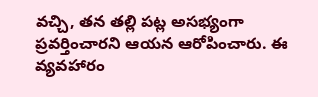వచ్చి, తన తల్లి పట్ల అసభ్యంగా ప్రవర్తించారని ఆయన ఆరోపించారు. ఈ వ్యవహారం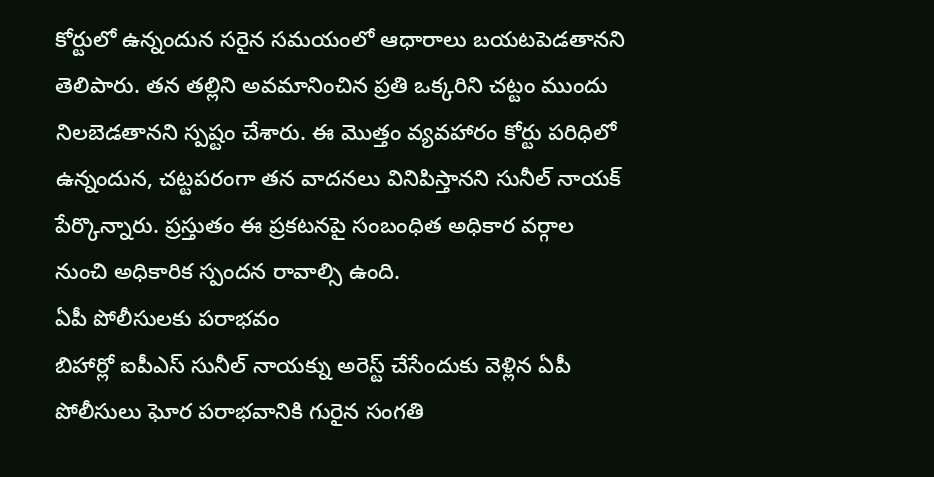కోర్టులో ఉన్నందున సరైన సమయంలో ఆధారాలు బయటపెడతానని తెలిపారు. తన తల్లిని అవమానించిన ప్రతి ఒక్కరిని చట్టం ముందు నిలబెడతానని స్పష్టం చేశారు. ఈ మొత్తం వ్యవహారం కోర్టు పరిధిలో ఉన్నందున, చట్టపరంగా తన వాదనలు వినిపిస్తానని సునీల్ నాయక్ పేర్కొన్నారు. ప్రస్తుతం ఈ ప్రకటనపై సంబంధిత అధికార వర్గాల నుంచి అధికారిక స్పందన రావాల్సి ఉంది.
ఏపీ పోలీసులకు పరాభవం
బిహార్లో ఐపీఎస్ సునీల్ నాయక్ను అరెస్ట్ చేసేందుకు వెళ్లిన ఏపీ పోలీసులు ఘోర పరాభవానికి గురైన సంగతి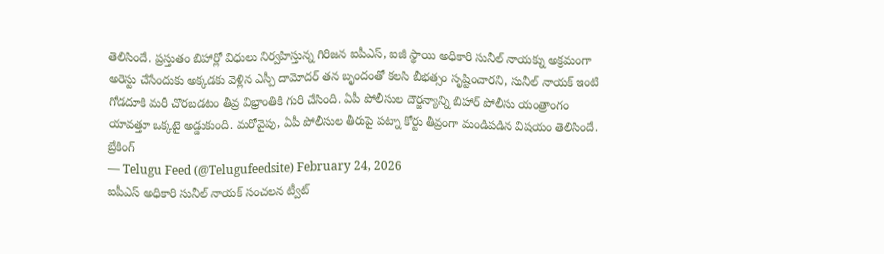తెలిసిందే. ప్రస్తుతం బిహార్లో విధులు నిర్వహిస్తున్న గిరిజన ఐపీఎస్, ఐజీ స్థాయి అధికారి సునీల్ నాయక్ను అక్రమంగా అరెస్టు చేసేందుకు అక్కడకు వెళ్లిన ఎస్పీ దామోదర్ తన బృందంతో కలసి బీభత్సం సృష్టించారని, సునీల్ నాయక్ ఇంటి గోడదూకి మరీ చొరబడటం తీవ్ర విభ్రాంతికి గురి చేసింది. ఏపీ పోలీసుల దౌర్జన్యాన్ని బిహార్ పోలీసు యంత్రాంగం యావత్తూ ఒక్కటై అడ్డుకుంది. మరోవైపు, ఏపీ పోలీసుల తీరుపై పట్నా కోర్టు తీవ్రంగా మండిపడిన విషయం తెలిసిందే.
బ్రేకింగ్
— Telugu Feed (@Telugufeedsite) February 24, 2026
ఐపీఎస్ అధికారి సునీల్ నాయక్ సంచలన ట్వీట్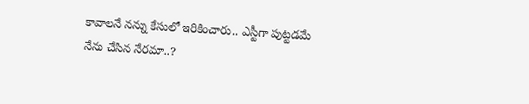కావాలనే నన్ను కేసులో ఇరికించారు.. ఎస్టీగా పుట్టడమే నేను చేసిన నేరమా..?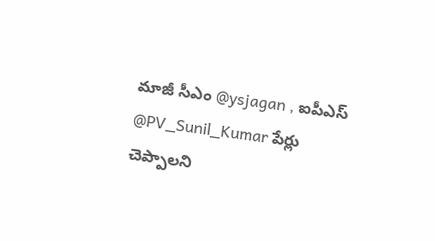మాజీ సీఎం @ysjagan , ఐపీఎస్ @PV_Sunil_Kumar పేర్లు చెప్పాలని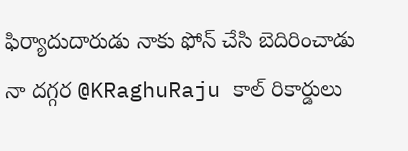ఫిర్యాదుదారుడు నాకు ఫోన్ చేసి బెదిరించాడు
నా దగ్గర @KRaghuRaju కాల్ రికార్డులు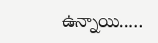ఉన్నాయి..…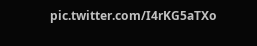pic.twitter.com/I4rKG5aTXo